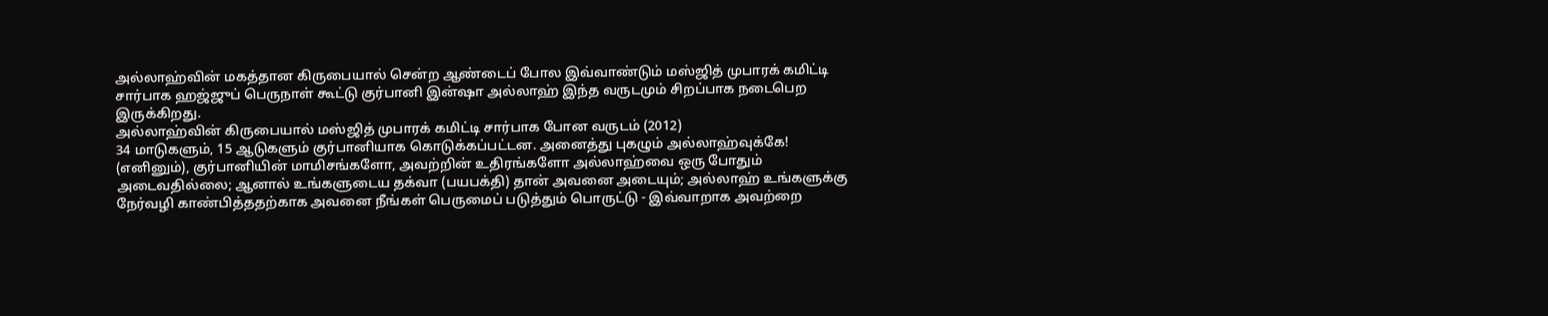அல்லாஹ்வின் மகத்தான கிருபையால் சென்ற ஆண்டைப் போல இவ்வாண்டும் மஸ்ஜித் முபாரக் கமிட்டி சார்பாக ஹஜ்ஜுப் பெருநாள் கூட்டு குர்பானி இன்ஷா அல்லாஹ் இந்த வருடமும் சிறப்பாக நடைபெற இருக்கிறது.
அல்லாஹ்வின் கிருபையால் மஸ்ஜித் முபாரக் கமிட்டி சார்பாக போன வருடம் (2012)
34 மாடுகளும், 15 ஆடுகளும் குர்பானியாக கொடுக்கப்பட்டன. அனைத்து புகழும் அல்லாஹ்வுக்கே!
(எனினும்), குர்பானியின் மாமிசங்களோ, அவற்றின் உதிரங்களோ அல்லாஹ்வை ஒரு போதும் அடைவதில்லை; ஆனால் உங்களுடைய தக்வா (பயபக்தி) தான் அவனை அடையும்; அல்லாஹ் உங்களுக்கு நேர்வழி காண்பித்ததற்காக அவனை நீங்கள் பெருமைப் படுத்தும் பொருட்டு - இவ்வாறாக அவற்றை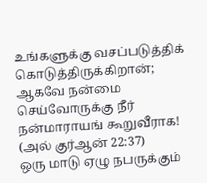உங்களுக்கு வசப்படுத்திக் கொடுத்திருக்கிறான்; ஆகவே நன்மை செய்வோருக்கு நீர் நன்மாராயங் கூறுவீராக!
(அல் குர்ஆன் 22:37)
ஒரு மாடு ஏழு நபருக்கும்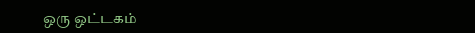ஒரு ஒட்டகம்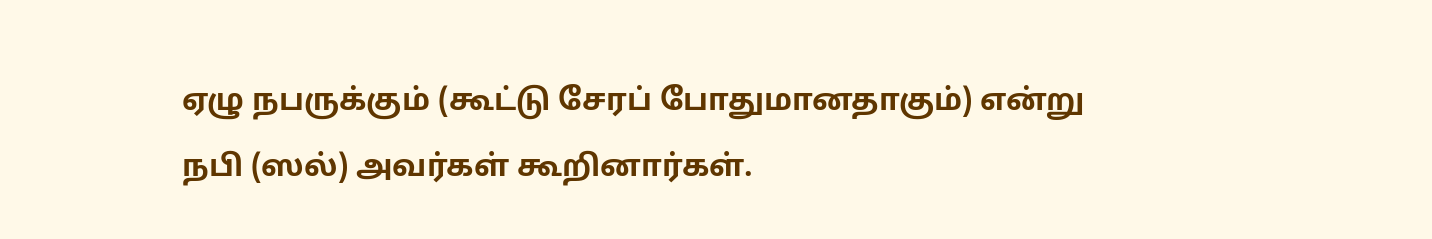ஏழு நபருக்கும் (கூட்டு சேரப் போதுமானதாகும்) என்று நபி (ஸல்) அவர்கள் கூறினார்கள்.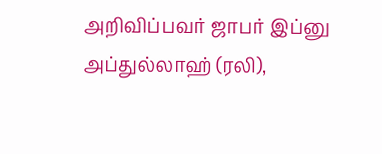அறிவிப்பவர் ஜாபர் இப்னு அப்துல்லாஹ் (ரலி),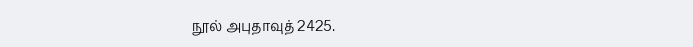நூல் அபுதாவுத் 2425.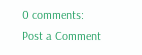0 comments:
Post a Comment